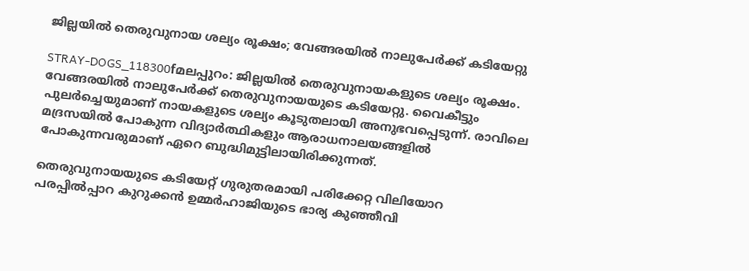ജില്ലയില്‍ തെരുവുനായ ശല്യം രൂക്ഷം; വേങ്ങരയില്‍ നാലുപേര്‍ക്ക്‌ കടിയേറ്റു

STRAY-DOGS_118300fമലപ്പുറം: ജില്ലയില്‍ തെരുവുനായകളുടെ ശല്യം രൂക്ഷം. വേങ്ങരയില്‍ നാലുപേര്‍ക്ക്‌ തെരുവുനായയുടെ കടിയേറ്റു. വൈകീട്ടും പുലര്‍ച്ചെയുമാണ്‌ നായകളുടെ ശല്യം കൂടുതലായി അനുഭവപ്പെടുന്ന്‌. രാവിലെ മദ്രസയില്‍ പോകുന്ന വിദ്യാര്‍ത്ഥികളും ആരാധനാലയങ്ങളില്‍ പോകുന്നവരുമാണ്‌ ഏറെ ബുദ്ധിമുട്ടിലായിരിക്കുന്നത്‌.

തെരുവുനായയുടെ കടിയേറ്റ്‌ ഗുരുതരമായി പരിക്കേറ്റ വിലിയോറ പരപ്പില്‍പ്പാറ കുറുക്കന്‍ ഉമ്മര്‍ഹാജിയുടെ ഭാര്യ കുഞ്ഞീവി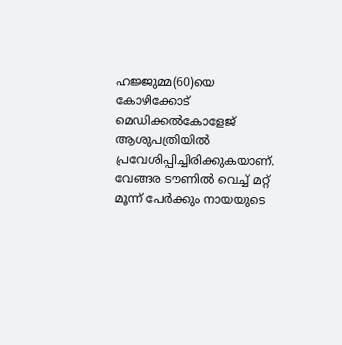ഹജ്ജുമ്മ(60)യെ കോഴിക്കോട്‌ മെഡിക്കല്‍കോളേജ്‌ ആശുപത്രിയില്‍ പ്രവേശിപ്പിച്ചിരിക്കുകയാണ്‌. വേങ്ങര ടൗണില്‍ വെച്ച്‌ മറ്റ്‌ മൂന്ന്‌ പേര്‍ക്കും നായയുടെ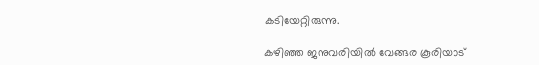കടിയേറ്റിരുന്നു.

കഴിഞ്ഞ ജനുവരിയില്‍ വേങ്ങര കൂരിയാട്‌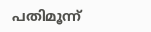പതിമൂന്ന്‌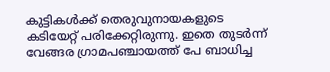കുട്ടികള്‍ക്ക്‌ തെരുവുനായകളുടെ കടിയേറ്റ്‌ പരിക്കേറ്റിരുന്നു. ഇതെ തുടര്‍ന്ന്‌ വേങ്ങര ഗ്രാമപഞ്ചായത്ത്‌ പേ ബാധിച്ച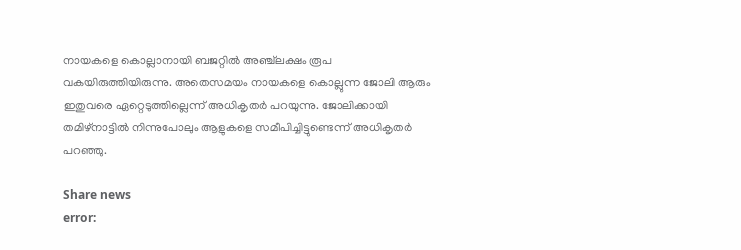നായകളെ കൊല്ലാനായി ബജറ്റില്‍ അഞ്ച്‌ലക്ഷം രൂപ വകയിരുത്തിയിരുന്നു. അതെസമയം നായകളെ കൊല്ലുന്ന ജോലി ആരും ഇതുവരെ ഏറ്റെടുത്തില്ലെന്ന്‌ അധികൃതര്‍ പറയുന്നു. ജോലിക്കായി തമിഴ്‌നാട്ടില്‍ നിന്നുപോലും ആളുകളെ സമീപിച്ചിട്ടുണ്ടെന്ന്‌ അധികൃതര്‍ പറഞ്ഞു.

Share news
error: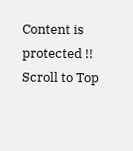Content is protected !!
Scroll to Top